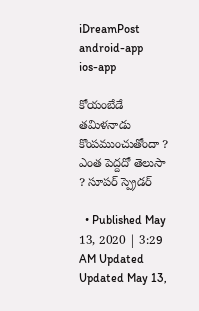iDreamPost
android-app
ios-app

కోయంబేడే తమిళనాడు కొంపముంచుతోందా ? ఎంత పెద్దదో తెలుసా ? సూపర్ స్ప్రెడర్

  • Published May 13, 2020 | 3:29 AM Updated Updated May 13,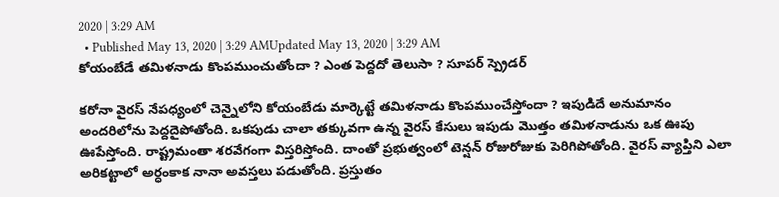2020 | 3:29 AM
  • Published May 13, 2020 | 3:29 AMUpdated May 13, 2020 | 3:29 AM
కోయంబేడే తమిళనాడు కొంపముంచుతోందా ? ఎంత పెద్దదో తెలుసా ? సూపర్ స్ప్రెడర్

కరోనా వైరస్ నేపధ్యంలో చెన్నైలోని కోయంబేడు మార్కెట్టే తమిళనాడు కొంపముంచేస్తోందా ? ఇపుడిదే అనుమానం అందరిలోను పెద్దదైపోతోంది. ఒకపుడు చాలా తక్కువగా ఉన్న వైరస్ కేసులు ఇపుడు మొత్తం తమిళనాడును ఒక ఊపు ఊపేస్తోంది. రాష్ట్రమంతా శరవేగంగా విస్తరిస్తోంది. దాంతో ప్రభుత్వంలో టెన్షన్ రోజురోజుకు పెరిగిపోతోంది. వైరస్ వ్యాప్తిని ఎలా అరికట్టాలో అర్ధంకాక నానా అవస్తలు పడుతోంది. ప్రస్తుతం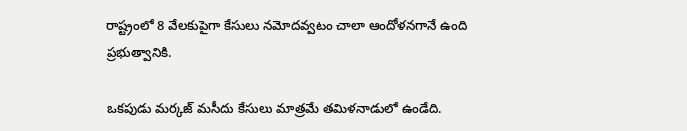రాష్ట్రంలో 8 వేలకుపైగా కేసులు నమోదవ్వటం చాలా ఆందోళనగానే ఉంది ప్రభుత్వానికి.

ఒకపుడు మర్కజ్ మసీదు కేసులు మాత్రమే తమిళనాడులో ఉండేది.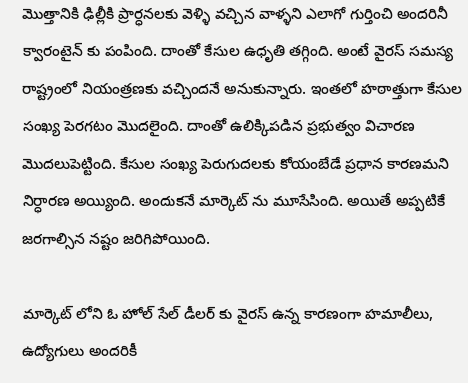మొత్తానికి ఢిల్లీకి ప్రార్ధనలకు వెళ్ళి వచ్చిన వాళ్ళని ఎలాగో గుర్తించి అందరినీ క్వారంటైన్ కు పంపింది. దాంతో కేసుల ఉధృతి తగ్గింది. అంటే వైరస్ సమస్య రాష్ట్రంలో నియంత్రణకు వచ్చిందనే అనుకున్నారు. ఇంతలో హఠాత్తుగా కేసుల సంఖ్య పెరగటం మొదలైంది. దాంతో ఉలిక్కిపడిన ప్రభుత్వం విచారణ మొదలుపెట్టింది. కేసుల సంఖ్య పెరుగుదలకు కోయంబేడే ప్రధాన కారణమని నిర్ధారణ అయ్యింది. అందుకనే మార్కెట్ ను మూసేసింది. అయితే అప్పటికే జరగాల్సిన నష్టం జరిగిపోయింది.

మార్కెట్ లోని ఓ హోల్ సేల్ డీలర్ కు వైరస్ ఉన్న కారణంగా హమాలీలు, ఉద్యోగులు అందరికీ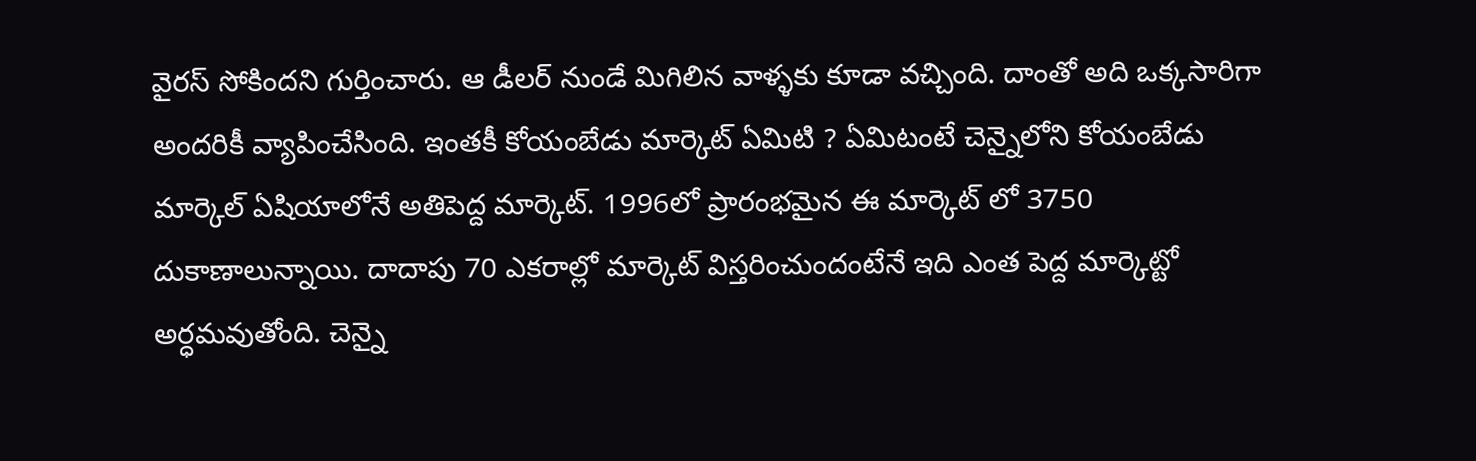వైరస్ సోకిందని గుర్తించారు. ఆ డీలర్ నుండే మిగిలిన వాళ్ళకు కూడా వచ్చింది. దాంతో అది ఒక్కసారిగా అందరికీ వ్యాపించేసింది. ఇంతకీ కోయంబేడు మార్కెట్ ఏమిటి ? ఏమిటంటే చెన్నైలోని కోయంబేడు మార్కెల్ ఏషియాలోనే అతిపెద్ద మార్కెట్. 1996లో ప్రారంభమైన ఈ మార్కెట్ లో 3750 దుకాణాలున్నాయి. దాదాపు 70 ఎకరాల్లో మార్కెట్ విస్తరించుందంటేనే ఇది ఎంత పెద్ద మార్కెట్టో అర్ధమవుతోంది. చెన్నై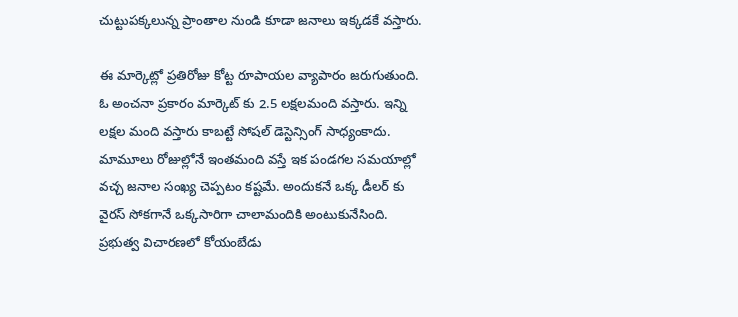చుట్టుపక్కలున్న ప్రాంతాల నుండి కూడా జనాలు ఇక్కడకే వస్తారు.

ఈ మార్కెట్లో ప్రతిరోజు కోట్ట రూపాయల వ్యాపారం జరుగుతుంది. ఓ అంచనా ప్రకారం మార్కెట్ కు 2.5 లక్షలమంది వస్తారు. ఇన్ని లక్షల మంది వస్తారు కాబట్టే సోషల్ డెస్టెన్సింగ్ సాధ్యంకాదు. మామూలు రోజుల్లోనే ఇంతమంది వస్తే ఇక పండగల సమయాల్లో వచ్చ జనాల సంఖ్య చెప్పటం కష్టమే. అందుకనే ఒక్క డీలర్ కు వైరస్ సోకగానే ఒక్కసారిగా చాలామందికి అంటుకునేసింది. ప్రభుత్వ విచారణలో కోయంబేడు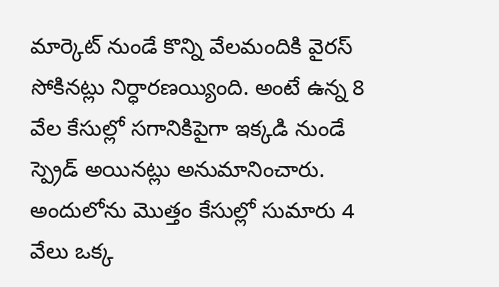మార్కెట్ నుండే కొన్ని వేలమందికి వైరస్ సోకినట్లు నిర్ధారణయ్యింది. అంటే ఉన్న 8 వేల కేసుల్లో సగానికిపైగా ఇక్కడి నుండే స్ప్రెడ్ అయినట్లు అనుమానించారు. అందులోను మొత్తం కేసుల్లో సుమారు 4 వేలు ఒక్క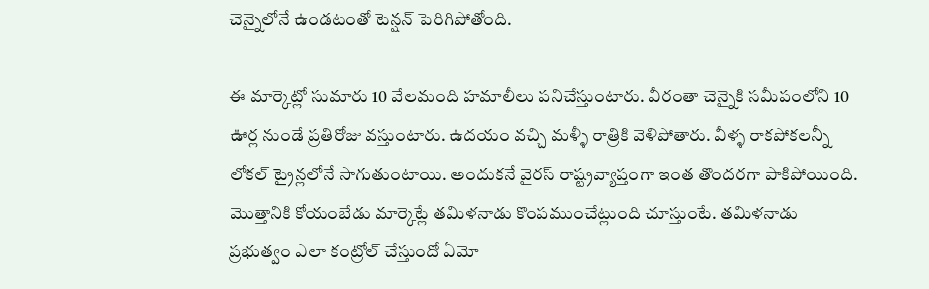చెన్నైలోనే ఉండటంతో టెన్షన్ పెరిగిపోతోంది.

ఈ మార్కెట్లో సుమారు 10 వేలమంది హమాలీలు పనిచేస్తుంటారు. వీరంతా చెన్నైకి సమీపంలోని 10 ఊర్ల నుండే ప్రతిరోజు వస్తుంటారు. ఉదయం వచ్చి మళ్ళీ రాత్రికి వెళిపోతారు. వీళ్ళ రాకపోకలన్నీ లోకల్ ట్రైన్లలోనే సాగుతుంటాయి. అందుకనే వైరస్ రాష్ట్రవ్యాప్తంగా ఇంత తొందరగా పాకిపోయింది. మొత్తానికి కోయంబేడు మార్కెట్లే తమిళనాడు కొంపముంచేట్లుంది చూస్తుంటే. తమిళనాడు ప్రభుత్వం ఎలా కంట్రోల్ చేస్తుందో ఏమో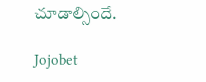చూడాల్సిందే.

Jojobet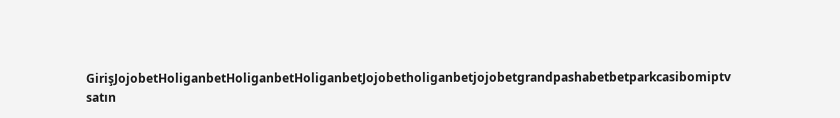GirişJojobetHoliganbetHoliganbetHoliganbetJojobetholiganbetjojobetgrandpashabetbetparkcasibomiptv satın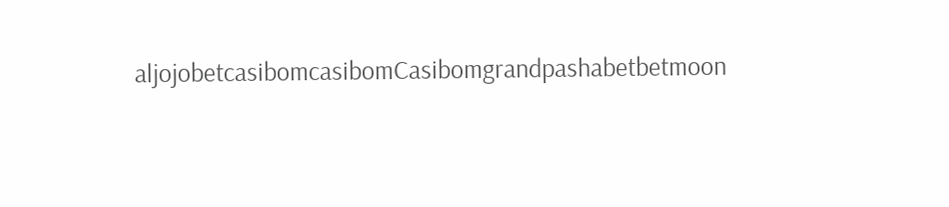aljojobetcasibomcasibomCasibomgrandpashabetbetmoon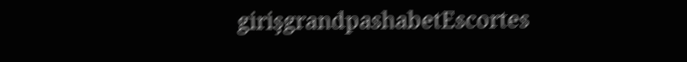girişgrandpashabetEscortes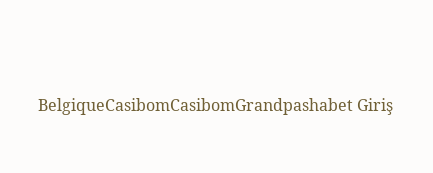BelgiqueCasibomCasibomGrandpashabet Giriş